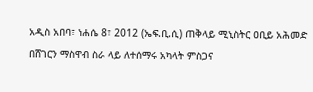አዲስ አበባ፣ ነሐሴ 8፣ 2012 (ኤፍ.ቢ.ሲ) ጠቅላይ ሚኒስትር ዐቢይ አሕመድ በሸገርን ማስዋብ ስራ ላይ ለተሰማሩ አካላት ምስጋና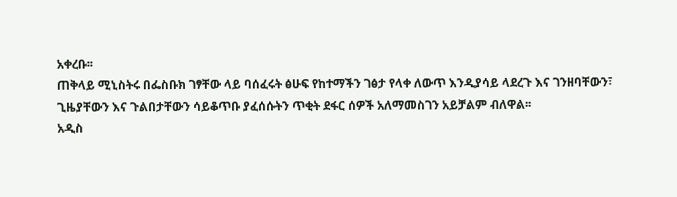አቀረቡ፡፡
ጠቅላይ ሚኒስትሩ በፌስቡክ ገፃቸው ላይ ባሰፈሩት ፅሁፍ የከተማችን ገፅታ የላቀ ለውጥ እንዲያሳይ ላደረጉ እና ገንዘባቸውን፣ ጊዜያቸውን እና ጉልበታቸውን ሳይቆጥቡ ያፈሰሱትን ጥቂት ደፋር ሰዎች አለማመስገን አይቻልም ብለዋል፡፡
አዲስ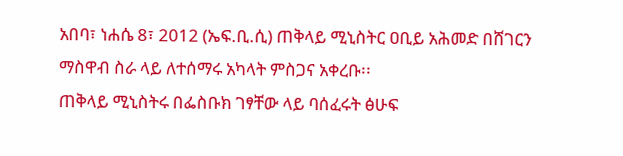አበባ፣ ነሐሴ 8፣ 2012 (ኤፍ.ቢ.ሲ) ጠቅላይ ሚኒስትር ዐቢይ አሕመድ በሸገርን ማስዋብ ስራ ላይ ለተሰማሩ አካላት ምስጋና አቀረቡ፡፡
ጠቅላይ ሚኒስትሩ በፌስቡክ ገፃቸው ላይ ባሰፈሩት ፅሁፍ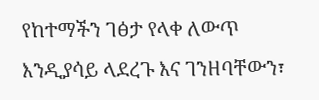የከተማችን ገፅታ የላቀ ለውጥ እንዲያሳይ ላደረጉ እና ገንዘባቸውን፣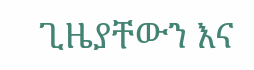ጊዜያቸውን እና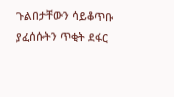ጉልበታቸውን ሳይቆጥቡ ያፈሰሱትን ጥቂት ደፋር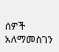ሰዎች አለማመስገን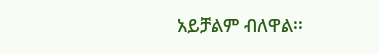አይቻልም ብለዋል፡፡